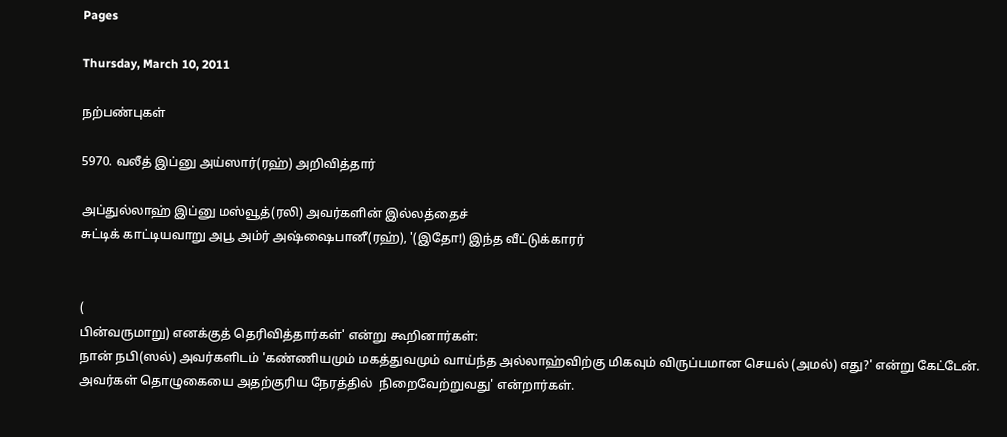Pages

Thursday, March 10, 2011

நற்பண்புகள்

5970. வலீத் இப்னு அய்ஸார்(ரஹ்) அறிவித்தார்

அப்துல்லாஹ் இப்னு மஸ்வூத்(ரலி) அவர்களின் இல்லத்தைச்
சுட்டிக் காட்டியவாறு அபூ அம்ர் அஷ்ஷைபானீ(ரஹ்), '(இதோ!) இந்த வீட்டுக்காரர்


(
பின்வருமாறு) எனக்குத் தெரிவித்தார்கள்' என்று கூறினார்கள்:
நான் நபி(ஸல்) அவர்களிடம் 'கண்ணியமும் மகத்துவமும் வாய்ந்த அல்லாஹ்விற்கு மிகவும் விருப்பமான செயல் (அமல்) எது?' என்று கேட்டேன். அவர்கள் தொழுகையை அதற்குரிய நேரத்தில்  நிறைவேற்றுவது' என்றார்கள்.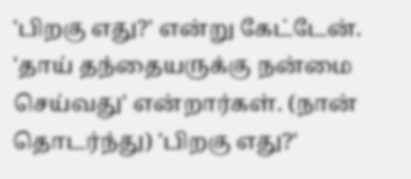'பிறகு எது?' என்று கேட்டேன். 'தாய் தந்தையருக்கு நன்மை செய்வது' என்றார்கள். (நான் தொடர்ந்து) 'பிறகு எது?'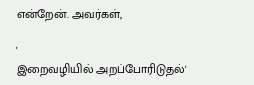என்றேன். அவர்கள்,

'
இறைவழியில் அறப்போரிடுதல்'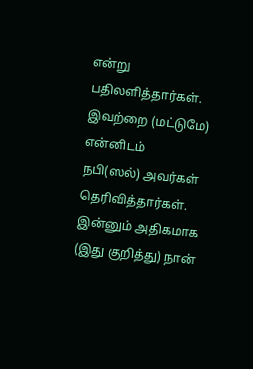என்று பதிலளித்தார்கள். இவற்றை (மட்டுமே) என்னிடம்
நபி(ஸல்) அவர்கள் தெரிவித்தார்கள். இன்னும் அதிகமாக (இது குறித்து) நான்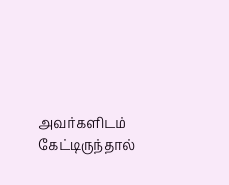அவர்களிடம்
கேட்டிருந்தால்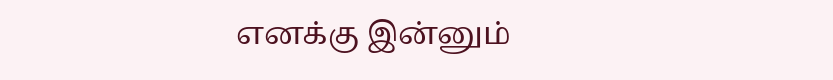எனக்கு இன்னும்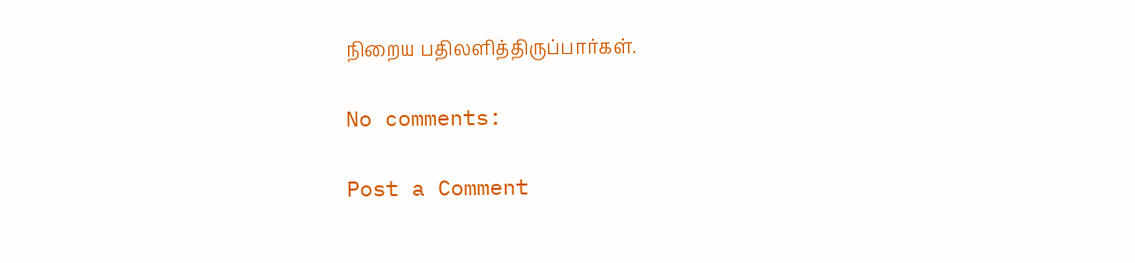நிறைய பதிலளித்திருப்பார்கள்.

No comments:

Post a Comment